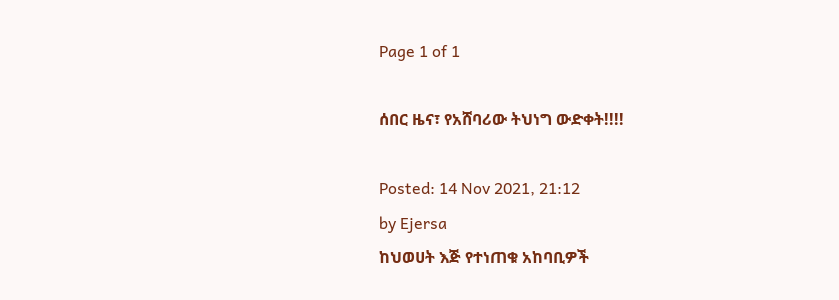Page 1 of 1

ሰበር ዜና፣ የአሸባሪው ትህነግ ውድቀት!!!!

Posted: 14 Nov 2021, 21:12
by Ejersa
ከህወሀት እጅ የተነጠቁ አከባቢዎች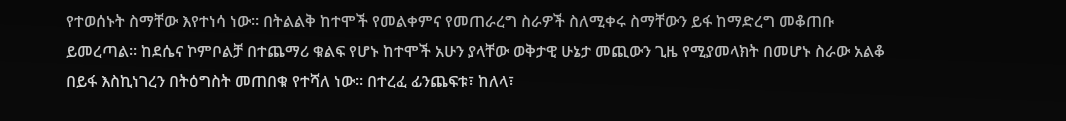የተወሰኑት ስማቸው እየተነሳ ነው። በትልልቅ ከተሞች የመልቀምና የመጠራረግ ስራዎች ስለሚቀሩ ስማቸውን ይፋ ከማድረግ መቆጠቡ ይመረጣል። ከደሴና ኮምቦልቻ በተጨማሪ ቁልፍ የሆኑ ከተሞች አሁን ያላቸው ወቅታዊ ሁኔታ መጪውን ጊዜ የሚያመላክት በመሆኑ ስራው አልቆ በይፋ እስኪነገረን በትዕግስት መጠበቁ የተሻለ ነው። በተረፈ ፊንጨፍቱ፣ ከለላ፣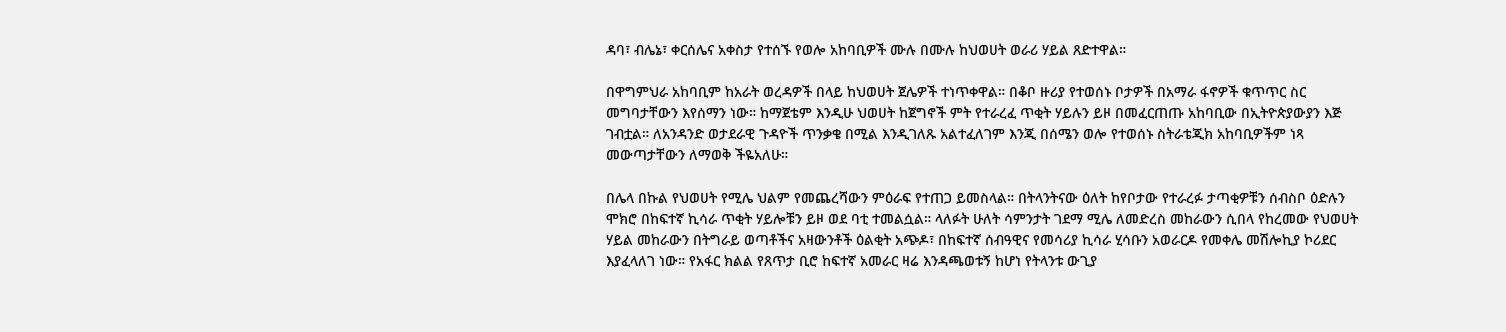ዳባ፣ ብሌኔ፣ ቀርሰሌና አቀስታ የተሰኙ የወሎ አከባቢዎች ሙሉ በሙሉ ከህወሀት ወራሪ ሃይል ጸድተዋል።

በዋግምህራ አከባቢም ከአራት ወረዳዎች በላይ ከህወሀት ጀሌዎች ተነጥቀዋል። በቆቦ ዙሪያ የተወሰኑ ቦታዎች በአማራ ፋኖዎች ቁጥጥር ስር መግባታቸውን እየሰማን ነው። ከማጀቴም እንዲሁ ህወሀት ከጀግኖች ምት የተራረፈ ጥቂት ሃይሉን ይዞ በመፈርጠጡ አከባቢው በኢትዮጵያውያን እጅ ገብቷል። ለአንዳንድ ወታደራዊ ጉዳዮች ጥንቃቄ በሚል እንዲገለጹ አልተፈለገም እንጂ በሰሜን ወሎ የተወሰኑ ስትራቴጂክ አከባቢዎችም ነጻ መውጣታቸውን ለማወቅ ችዬአለሁ።

በሌላ በኩል የህወሀት የሚሌ ህልም የመጨረሻውን ምዕራፍ የተጠጋ ይመስላል። በትላንትናው ዕለት ከየቦታው የተራረፉ ታጣቂዎቹን ሰብስቦ ዕድሉን ሞክሮ በከፍተኛ ኪሳራ ጥቂት ሃይሎቹን ይዞ ወደ ባቲ ተመልሷል። ላለፉት ሁለት ሳምንታት ገደማ ሚሌ ለመድረስ መከራውን ሲበላ የከረመው የህወሀት ሃይል መከራውን በትግራይ ወጣቶችና አዛውንቶች ዕልቂት አጭዶ፣ በከፍተኛ ሰብዓዊና የመሳሪያ ኪሳራ ሂሳቡን አወራርዶ የመቀሌ መሽሎኪያ ኮሪደር እያፈላለገ ነው። የአፋር ክልል የጸጥታ ቢሮ ከፍተኛ አመራር ዛሬ እንዳጫወቱኝ ከሆነ የትላንቱ ውጊያ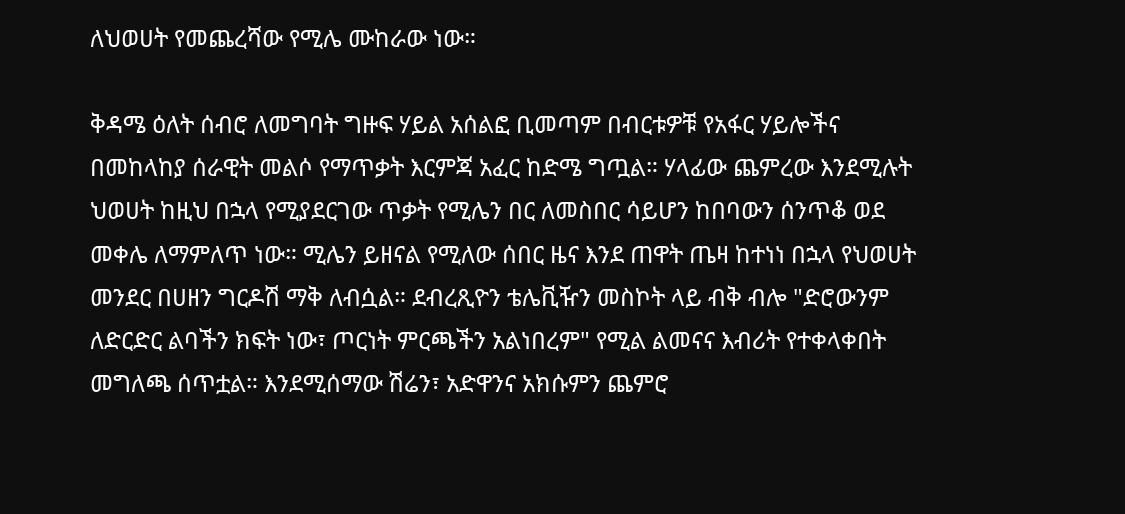ለህወሀት የመጨረሻው የሚሌ ሙከራው ነው።

ቅዳሜ ዕለት ሰብሮ ለመግባት ግዙፍ ሃይል አሰልፎ ቢመጣም በብርቱዎቹ የአፋር ሃይሎችና በመከላከያ ሰራዊት መልሶ የማጥቃት እርምጃ አፈር ከድሜ ግጧል። ሃላፊው ጨምረው እንደሚሉት ህወሀት ከዚህ በኋላ የሚያደርገው ጥቃት የሚሌን በር ለመስበር ሳይሆን ከበባውን ሰንጥቆ ወደ መቀሌ ለማምለጥ ነው። ሚሌን ይዘናል የሚለው ሰበር ዜና እንደ ጠዋት ጤዛ ከተነነ በኋላ የህወሀት መንደር በሀዘን ግርዶሽ ማቅ ለብሷል። ደብረጺዮን ቴሌቪዥን መስኮት ላይ ብቅ ብሎ "ድሮውንም ለድርድር ልባችን ክፍት ነው፣ ጦርነት ምርጫችን አልነበረም" የሚል ልመናና እብሪት የተቀላቀበት መግለጫ ሰጥቷል። እንደሚሰማው ሽሬን፣ አድዋንና አክሱምን ጨምሮ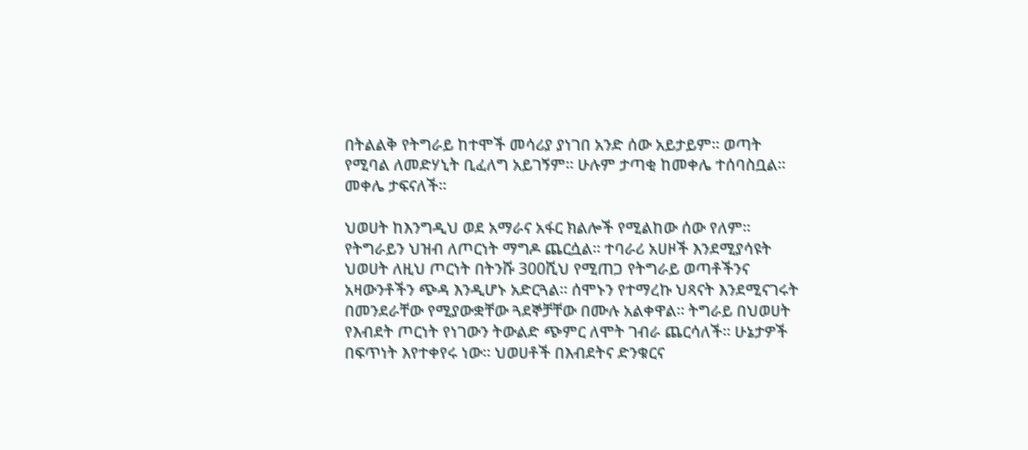በትልልቅ የትግራይ ከተሞች መሳሪያ ያነገበ አንድ ሰው አይታይም። ወጣት የሚባል ለመድሃኒት ቢፈለግ አይገኝም። ሁሉም ታጣቂ ከመቀሌ ተሰባስቧል። መቀሌ ታፍናለች።

ህወሀት ከእንግዲህ ወደ አማራና አፋር ክልሎች የሚልከው ሰው የለም። የትግራይን ህዝብ ለጦርነት ማግዶ ጨርሷል። ተባራሪ አሀዞች እንደሚያሳዩት ህወሀት ለዚህ ጦርነት በትንሹ 300ሺህ የሚጠጋ የትግራይ ወጣቶችንና አዛውንቶችን ጭዳ እንዲሆኑ አድርጓል። ሰሞኑን የተማረኩ ህጻናት እንደሚናገሩት በመንደራቸው የሚያውቋቸው ጓደኞቻቸው በሙሉ አልቀዋል። ትግራይ በህወሀት የእብደት ጦርነት የነገውን ትውልድ ጭምር ለሞት ገብራ ጨርሳለች። ሁኔታዎች በፍጥነት እየተቀየሩ ነው። ህወሀቶች በእብደትና ድንቁርና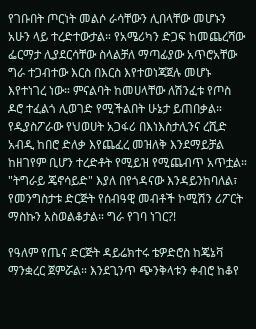የገቡበት ጦርነት መልሶ ራሳቸውን ሊበላቸው መሆኑን አሁን ላይ ተረድተውታል። የአሜሪካን ድጋፍ ከመጨረሻው ፌርማታ ሊያደርሳቸው ስላልቻለ ማጣፊያው አጥሮአቸው ግራ ተጋብተው እርስ በእርስ እየተወነጃጀሉ መሆኑ እየተነገረ ነው። ምናልባት ከመሀላቸው ለሽንፈቱ የጦስ ዶሮ ተፈልጎ ሊወገድ የሚችልበት ሁኔታ ይጠበቃል። የዲያስፖራው የህወሀት አጋፋሪ በእነእስታሊንና ረሺድ አብዲ ከበሮ ድለቃ እየጨፈረ መዝለቅ እንደማይቻል ከዘገየም ቢሆን ተረድቶት የሚይዝ የሚጨብጥ አጥቷል። "ትግራይ ጄኖሳይድ" እያለ በየጎዳናው እንዳይንከባለል፣ የመንግስታቱ ድርጅት የሰብዓዊ መብቶች ኮሚሽን ሪፖርት ማስኩን አስወልቆታል። ግራ የገባ ነገር?!

የዓለም የጤና ድርጅት ዳይሬክተሩ ቴዎድሮስ ከጄኔቫ ማንቋረር ጀምሯል። እንደጊንጥ ጭንቅላቱን ቀብሮ ከቆየ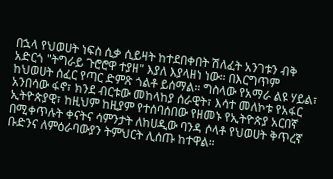በኋላ የህወሀት ነፍስ ሲቃ ሲይዛት ከተደበቀበት ሽለፈት አንገቱን ብቅ አድርጎ "ትግራይ ጉሮሮዋ ተያዘ" እያለ እያላዘነ ነው። በእርግጥም ከህወሀት ሰፈር የጣር ድምጽ ጎልቶ ይሰማል። ግስላው የአማራ ልዩ ሃይል፣ አንበሳው ፋኖ፣ ክንደ ብርቱው መከላከያ ሰራዊት፣ እሳተ መለኮቱ የአፋር ኢትዮጵያዊ፣ ከዚህም ከዚያም የተሰባሰበው የዘመኑ የኢትዮጵያ አርበኛ በሚቀጥሉት ቀናትና ሳምንታት ለከሀዲው ባንዳ ሶላቶ የህወሀት ቅጥረኛ ቡድንና ለምዕራባውያን ትምህርት ሊሰጡ ከተዋል።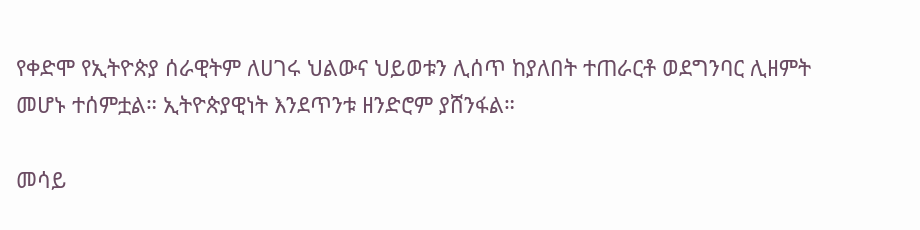የቀድሞ የኢትዮጵያ ሰራዊትም ለሀገሩ ህልውና ህይወቱን ሊሰጥ ከያለበት ተጠራርቶ ወደግንባር ሊዘምት መሆኑ ተሰምቷል። ኢትዮጵያዊነት እንደጥንቱ ዘንድሮም ያሸንፋል።

መሳይ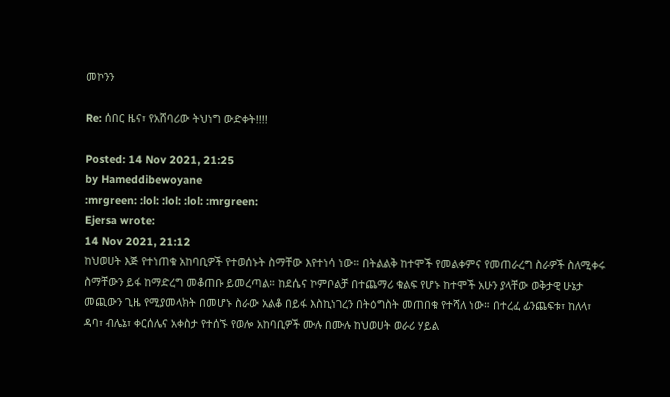መኮንን

Re: ሰበር ዜና፣ የአሸባሪው ትህነግ ውድቀት!!!!

Posted: 14 Nov 2021, 21:25
by Hameddibewoyane
:mrgreen: :lol: :lol: :lol: :mrgreen:
Ejersa wrote:
14 Nov 2021, 21:12
ከህወሀት እጅ የተነጠቁ አከባቢዎች የተወሰኑት ስማቸው እየተነሳ ነው። በትልልቅ ከተሞች የመልቀምና የመጠራረግ ስራዎች ስለሚቀሩ ስማቸውን ይፋ ከማድረግ መቆጠቡ ይመረጣል። ከደሴና ኮምቦልቻ በተጨማሪ ቁልፍ የሆኑ ከተሞች አሁን ያላቸው ወቅታዊ ሁኔታ መጪውን ጊዜ የሚያመላክት በመሆኑ ስራው አልቆ በይፋ እስኪነገረን በትዕግስት መጠበቁ የተሻለ ነው። በተረፈ ፊንጨፍቱ፣ ከለላ፣ ዳባ፣ ብሌኔ፣ ቀርሰሌና አቀስታ የተሰኙ የወሎ አከባቢዎች ሙሉ በሙሉ ከህወሀት ወራሪ ሃይል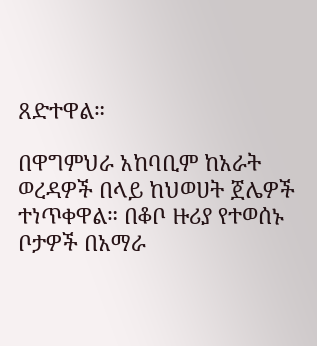ጸድተዋል።

በዋግምህራ አከባቢም ከአራት ወረዳዎች በላይ ከህወሀት ጀሌዎች ተነጥቀዋል። በቆቦ ዙሪያ የተወሰኑ ቦታዎች በአማራ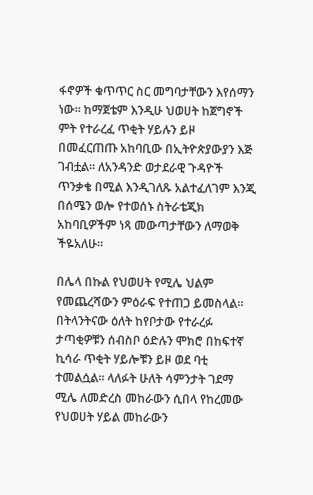ፋኖዎች ቁጥጥር ስር መግባታቸውን እየሰማን ነው። ከማጀቴም እንዲሁ ህወሀት ከጀግኖች ምት የተራረፈ ጥቂት ሃይሉን ይዞ በመፈርጠጡ አከባቢው በኢትዮጵያውያን እጅ ገብቷል። ለአንዳንድ ወታደራዊ ጉዳዮች ጥንቃቄ በሚል እንዲገለጹ አልተፈለገም እንጂ በሰሜን ወሎ የተወሰኑ ስትራቴጂክ አከባቢዎችም ነጻ መውጣታቸውን ለማወቅ ችዬአለሁ።

በሌላ በኩል የህወሀት የሚሌ ህልም የመጨረሻውን ምዕራፍ የተጠጋ ይመስላል። በትላንትናው ዕለት ከየቦታው የተራረፉ ታጣቂዎቹን ሰብስቦ ዕድሉን ሞክሮ በከፍተኛ ኪሳራ ጥቂት ሃይሎቹን ይዞ ወደ ባቲ ተመልሷል። ላለፉት ሁለት ሳምንታት ገደማ ሚሌ ለመድረስ መከራውን ሲበላ የከረመው የህወሀት ሃይል መከራውን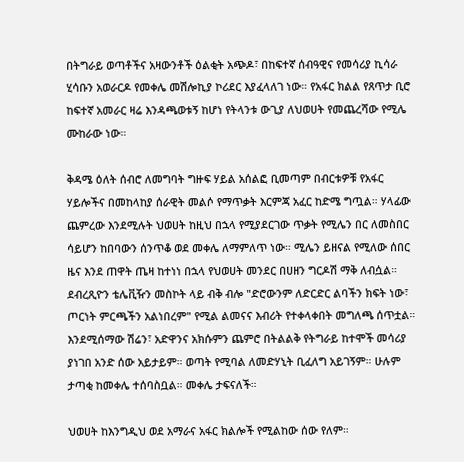በትግራይ ወጣቶችና አዛውንቶች ዕልቂት አጭዶ፣ በከፍተኛ ሰብዓዊና የመሳሪያ ኪሳራ ሂሳቡን አወራርዶ የመቀሌ መሽሎኪያ ኮሪደር እያፈላለገ ነው። የአፋር ክልል የጸጥታ ቢሮ ከፍተኛ አመራር ዛሬ እንዳጫወቱኝ ከሆነ የትላንቱ ውጊያ ለህወሀት የመጨረሻው የሚሌ ሙከራው ነው።

ቅዳሜ ዕለት ሰብሮ ለመግባት ግዙፍ ሃይል አሰልፎ ቢመጣም በብርቱዎቹ የአፋር ሃይሎችና በመከላከያ ሰራዊት መልሶ የማጥቃት እርምጃ አፈር ከድሜ ግጧል። ሃላፊው ጨምረው እንደሚሉት ህወሀት ከዚህ በኋላ የሚያደርገው ጥቃት የሚሌን በር ለመስበር ሳይሆን ከበባውን ሰንጥቆ ወደ መቀሌ ለማምለጥ ነው። ሚሌን ይዘናል የሚለው ሰበር ዜና እንደ ጠዋት ጤዛ ከተነነ በኋላ የህወሀት መንደር በሀዘን ግርዶሽ ማቅ ለብሷል። ደብረጺዮን ቴሌቪዥን መስኮት ላይ ብቅ ብሎ "ድሮውንም ለድርድር ልባችን ክፍት ነው፣ ጦርነት ምርጫችን አልነበረም" የሚል ልመናና እብሪት የተቀላቀበት መግለጫ ሰጥቷል። እንደሚሰማው ሽሬን፣ አድዋንና አክሱምን ጨምሮ በትልልቅ የትግራይ ከተሞች መሳሪያ ያነገበ አንድ ሰው አይታይም። ወጣት የሚባል ለመድሃኒት ቢፈለግ አይገኝም። ሁሉም ታጣቂ ከመቀሌ ተሰባስቧል። መቀሌ ታፍናለች።

ህወሀት ከእንግዲህ ወደ አማራና አፋር ክልሎች የሚልከው ሰው የለም።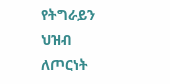የትግራይን ህዝብ ለጦርነት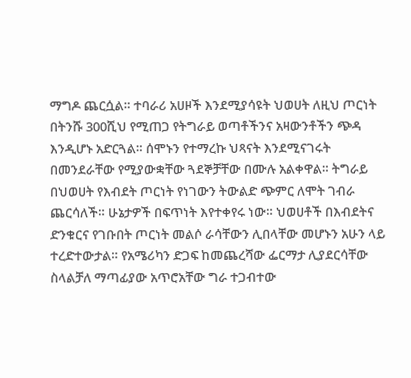ማግዶ ጨርሷል። ተባራሪ አሀዞች እንደሚያሳዩት ህወሀት ለዚህ ጦርነት በትንሹ 300ሺህ የሚጠጋ የትግራይ ወጣቶችንና አዛውንቶችን ጭዳ እንዲሆኑ አድርጓል። ሰሞኑን የተማረኩ ህጻናት እንደሚናገሩት በመንደራቸው የሚያውቋቸው ጓደኞቻቸው በሙሉ አልቀዋል። ትግራይ በህወሀት የእብደት ጦርነት የነገውን ትውልድ ጭምር ለሞት ገብራ ጨርሳለች። ሁኔታዎች በፍጥነት እየተቀየሩ ነው። ህወሀቶች በእብደትና ድንቁርና የገቡበት ጦርነት መልሶ ራሳቸውን ሊበላቸው መሆኑን አሁን ላይ ተረድተውታል። የአሜሪካን ድጋፍ ከመጨረሻው ፌርማታ ሊያደርሳቸው ስላልቻለ ማጣፊያው አጥሮአቸው ግራ ተጋብተው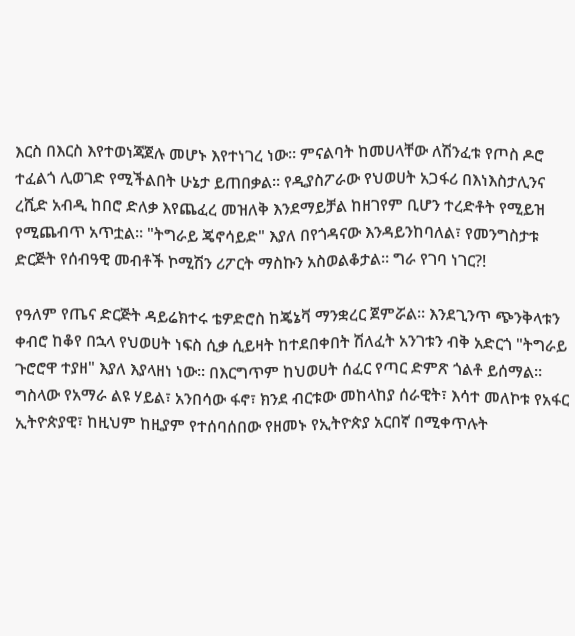እርስ በእርስ እየተወነጃጀሉ መሆኑ እየተነገረ ነው። ምናልባት ከመሀላቸው ለሽንፈቱ የጦስ ዶሮ ተፈልጎ ሊወገድ የሚችልበት ሁኔታ ይጠበቃል። የዲያስፖራው የህወሀት አጋፋሪ በእነእስታሊንና ረሺድ አብዲ ከበሮ ድለቃ እየጨፈረ መዝለቅ እንደማይቻል ከዘገየም ቢሆን ተረድቶት የሚይዝ የሚጨብጥ አጥቷል። "ትግራይ ጄኖሳይድ" እያለ በየጎዳናው እንዳይንከባለል፣ የመንግስታቱ ድርጅት የሰብዓዊ መብቶች ኮሚሽን ሪፖርት ማስኩን አስወልቆታል። ግራ የገባ ነገር?!

የዓለም የጤና ድርጅት ዳይሬክተሩ ቴዎድሮስ ከጄኔቫ ማንቋረር ጀምሯል። እንደጊንጥ ጭንቅላቱን ቀብሮ ከቆየ በኋላ የህወሀት ነፍስ ሲቃ ሲይዛት ከተደበቀበት ሽለፈት አንገቱን ብቅ አድርጎ "ትግራይ ጉሮሮዋ ተያዘ" እያለ እያላዘነ ነው። በእርግጥም ከህወሀት ሰፈር የጣር ድምጽ ጎልቶ ይሰማል። ግስላው የአማራ ልዩ ሃይል፣ አንበሳው ፋኖ፣ ክንደ ብርቱው መከላከያ ሰራዊት፣ እሳተ መለኮቱ የአፋር ኢትዮጵያዊ፣ ከዚህም ከዚያም የተሰባሰበው የዘመኑ የኢትዮጵያ አርበኛ በሚቀጥሉት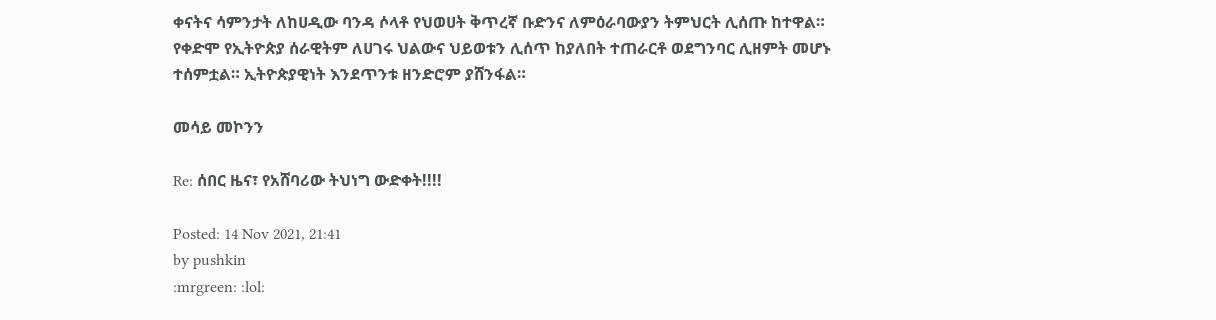ቀናትና ሳምንታት ለከሀዲው ባንዳ ሶላቶ የህወሀት ቅጥረኛ ቡድንና ለምዕራባውያን ትምህርት ሊሰጡ ከተዋል። የቀድሞ የኢትዮጵያ ሰራዊትም ለሀገሩ ህልውና ህይወቱን ሊሰጥ ከያለበት ተጠራርቶ ወደግንባር ሊዘምት መሆኑ ተሰምቷል። ኢትዮጵያዊነት እንደጥንቱ ዘንድሮም ያሸንፋል።

መሳይ መኮንን

Re: ሰበር ዜና፣ የአሸባሪው ትህነግ ውድቀት!!!!

Posted: 14 Nov 2021, 21:41
by pushkin
:mrgreen: :lol: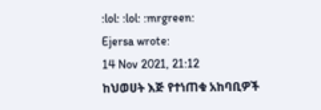:lol: :lol: :mrgreen:
Ejersa wrote:
14 Nov 2021, 21:12
ከህወሀት እጅ የተነጠቁ አከባቢዎች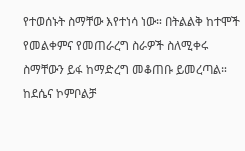የተወሰኑት ስማቸው እየተነሳ ነው። በትልልቅ ከተሞች የመልቀምና የመጠራረግ ስራዎች ስለሚቀሩ ስማቸውን ይፋ ከማድረግ መቆጠቡ ይመረጣል። ከደሴና ኮምቦልቻ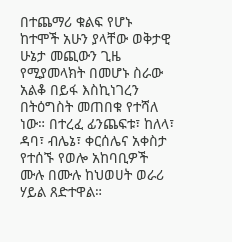በተጨማሪ ቁልፍ የሆኑ ከተሞች አሁን ያላቸው ወቅታዊ ሁኔታ መጪውን ጊዜ የሚያመላክት በመሆኑ ስራው አልቆ በይፋ እስኪነገረን በትዕግስት መጠበቁ የተሻለ ነው። በተረፈ ፊንጨፍቱ፣ ከለላ፣ ዳባ፣ ብሌኔ፣ ቀርሰሌና አቀስታ የተሰኙ የወሎ አከባቢዎች ሙሉ በሙሉ ከህወሀት ወራሪ ሃይል ጸድተዋል።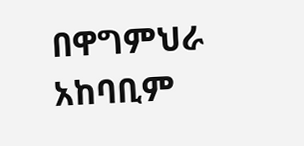በዋግምህራ አከባቢም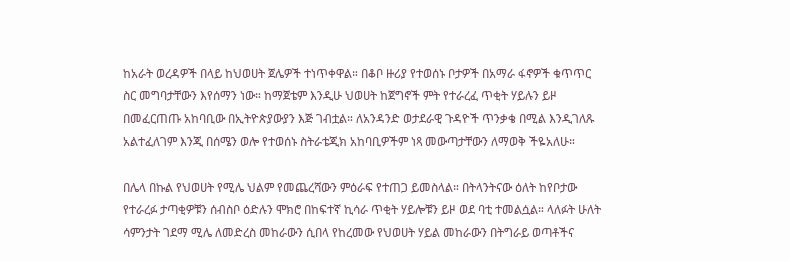ከአራት ወረዳዎች በላይ ከህወሀት ጀሌዎች ተነጥቀዋል። በቆቦ ዙሪያ የተወሰኑ ቦታዎች በአማራ ፋኖዎች ቁጥጥር ስር መግባታቸውን እየሰማን ነው። ከማጀቴም እንዲሁ ህወሀት ከጀግኖች ምት የተራረፈ ጥቂት ሃይሉን ይዞ በመፈርጠጡ አከባቢው በኢትዮጵያውያን እጅ ገብቷል። ለአንዳንድ ወታደራዊ ጉዳዮች ጥንቃቄ በሚል እንዲገለጹ አልተፈለገም እንጂ በሰሜን ወሎ የተወሰኑ ስትራቴጂክ አከባቢዎችም ነጻ መውጣታቸውን ለማወቅ ችዬአለሁ።

በሌላ በኩል የህወሀት የሚሌ ህልም የመጨረሻውን ምዕራፍ የተጠጋ ይመስላል። በትላንትናው ዕለት ከየቦታው የተራረፉ ታጣቂዎቹን ሰብስቦ ዕድሉን ሞክሮ በከፍተኛ ኪሳራ ጥቂት ሃይሎቹን ይዞ ወደ ባቲ ተመልሷል። ላለፉት ሁለት ሳምንታት ገደማ ሚሌ ለመድረስ መከራውን ሲበላ የከረመው የህወሀት ሃይል መከራውን በትግራይ ወጣቶችና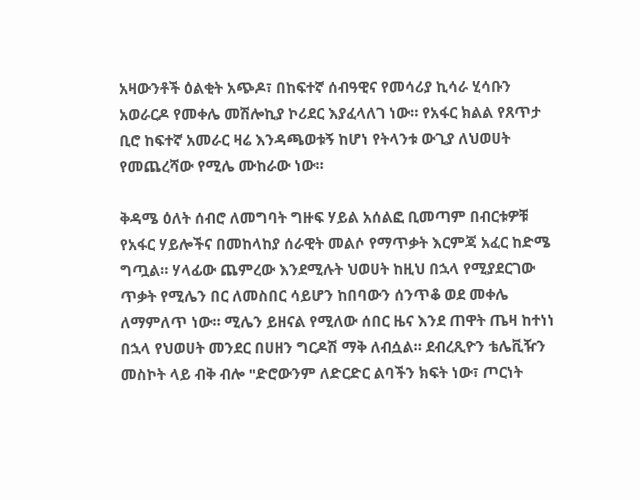አዛውንቶች ዕልቂት አጭዶ፣ በከፍተኛ ሰብዓዊና የመሳሪያ ኪሳራ ሂሳቡን አወራርዶ የመቀሌ መሽሎኪያ ኮሪደር እያፈላለገ ነው። የአፋር ክልል የጸጥታ ቢሮ ከፍተኛ አመራር ዛሬ እንዳጫወቱኝ ከሆነ የትላንቱ ውጊያ ለህወሀት የመጨረሻው የሚሌ ሙከራው ነው።

ቅዳሜ ዕለት ሰብሮ ለመግባት ግዙፍ ሃይል አሰልፎ ቢመጣም በብርቱዎቹ የአፋር ሃይሎችና በመከላከያ ሰራዊት መልሶ የማጥቃት እርምጃ አፈር ከድሜ ግጧል። ሃላፊው ጨምረው እንደሚሉት ህወሀት ከዚህ በኋላ የሚያደርገው ጥቃት የሚሌን በር ለመስበር ሳይሆን ከበባውን ሰንጥቆ ወደ መቀሌ ለማምለጥ ነው። ሚሌን ይዘናል የሚለው ሰበር ዜና እንደ ጠዋት ጤዛ ከተነነ በኋላ የህወሀት መንደር በሀዘን ግርዶሽ ማቅ ለብሷል። ደብረጺዮን ቴሌቪዥን መስኮት ላይ ብቅ ብሎ "ድሮውንም ለድርድር ልባችን ክፍት ነው፣ ጦርነት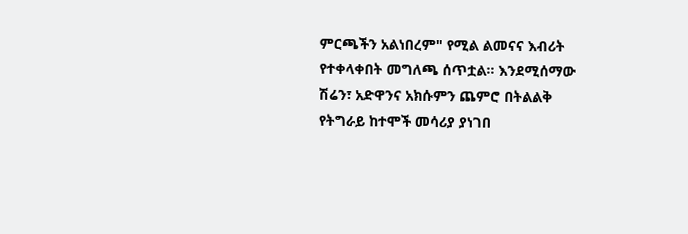ምርጫችን አልነበረም" የሚል ልመናና እብሪት የተቀላቀበት መግለጫ ሰጥቷል። እንደሚሰማው ሽሬን፣ አድዋንና አክሱምን ጨምሮ በትልልቅ የትግራይ ከተሞች መሳሪያ ያነገበ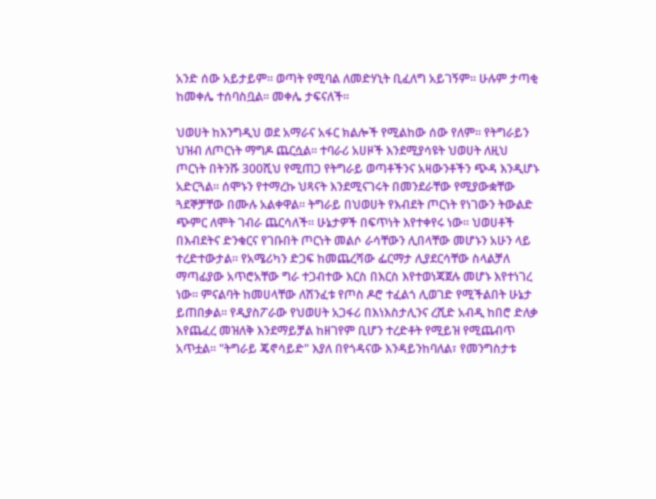አንድ ሰው አይታይም። ወጣት የሚባል ለመድሃኒት ቢፈለግ አይገኝም። ሁሉም ታጣቂ ከመቀሌ ተሰባስቧል። መቀሌ ታፍናለች።

ህወሀት ከእንግዲህ ወደ አማራና አፋር ክልሎች የሚልከው ሰው የለም። የትግራይን ህዝብ ለጦርነት ማግዶ ጨርሷል። ተባራሪ አሀዞች እንደሚያሳዩት ህወሀት ለዚህ ጦርነት በትንሹ 300ሺህ የሚጠጋ የትግራይ ወጣቶችንና አዛውንቶችን ጭዳ እንዲሆኑ አድርጓል። ሰሞኑን የተማረኩ ህጻናት እንደሚናገሩት በመንደራቸው የሚያውቋቸው ጓደኞቻቸው በሙሉ አልቀዋል። ትግራይ በህወሀት የእብደት ጦርነት የነገውን ትውልድ ጭምር ለሞት ገብራ ጨርሳለች። ሁኔታዎች በፍጥነት እየተቀየሩ ነው። ህወሀቶች በእብደትና ድንቁርና የገቡበት ጦርነት መልሶ ራሳቸውን ሊበላቸው መሆኑን አሁን ላይ ተረድተውታል። የአሜሪካን ድጋፍ ከመጨረሻው ፌርማታ ሊያደርሳቸው ስላልቻለ ማጣፊያው አጥሮአቸው ግራ ተጋብተው እርስ በእርስ እየተወነጃጀሉ መሆኑ እየተነገረ ነው። ምናልባት ከመሀላቸው ለሽንፈቱ የጦስ ዶሮ ተፈልጎ ሊወገድ የሚችልበት ሁኔታ ይጠበቃል። የዲያስፖራው የህወሀት አጋፋሪ በእነእስታሊንና ረሺድ አብዲ ከበሮ ድለቃ እየጨፈረ መዝለቅ እንደማይቻል ከዘገየም ቢሆን ተረድቶት የሚይዝ የሚጨብጥ አጥቷል። "ትግራይ ጄኖሳይድ" እያለ በየጎዳናው እንዳይንከባለል፣ የመንግስታቱ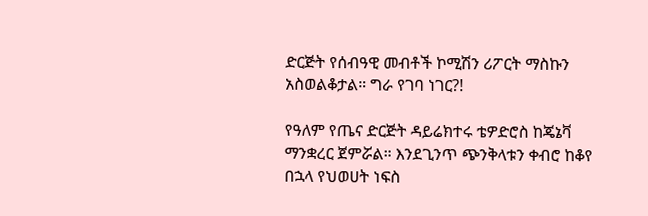ድርጅት የሰብዓዊ መብቶች ኮሚሽን ሪፖርት ማስኩን አስወልቆታል። ግራ የገባ ነገር?!

የዓለም የጤና ድርጅት ዳይሬክተሩ ቴዎድሮስ ከጄኔቫ ማንቋረር ጀምሯል። እንደጊንጥ ጭንቅላቱን ቀብሮ ከቆየ በኋላ የህወሀት ነፍስ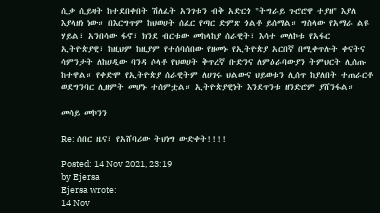ሲቃ ሲይዛት ከተደበቀበት ሽለፈት አንገቱን ብቅ አድርጎ "ትግራይ ጉሮሮዋ ተያዘ" እያለ እያላዘነ ነው። በእርግጥም ከህወሀት ሰፈር የጣር ድምጽ ጎልቶ ይሰማል። ግስላው የአማራ ልዩ ሃይል፣ አንበሳው ፋኖ፣ ክንደ ብርቱው መከላከያ ሰራዊት፣ እሳተ መለኮቱ የአፋር ኢትዮጵያዊ፣ ከዚህም ከዚያም የተሰባሰበው የዘመኑ የኢትዮጵያ አርበኛ በሚቀጥሉት ቀናትና ሳምንታት ለከሀዲው ባንዳ ሶላቶ የህወሀት ቅጥረኛ ቡድንና ለምዕራባውያን ትምህርት ሊሰጡ ከተዋል። የቀድሞ የኢትዮጵያ ሰራዊትም ለሀገሩ ህልውና ህይወቱን ሊሰጥ ከያለበት ተጠራርቶ ወደግንባር ሊዘምት መሆኑ ተሰምቷል። ኢትዮጵያዊነት እንደጥንቱ ዘንድሮም ያሸንፋል።

መሳይ መኮንን

Re: ሰበር ዜና፣ የአሸባሪው ትህነግ ውድቀት!!!!

Posted: 14 Nov 2021, 23:19
by Ejersa
Ejersa wrote:
14 Nov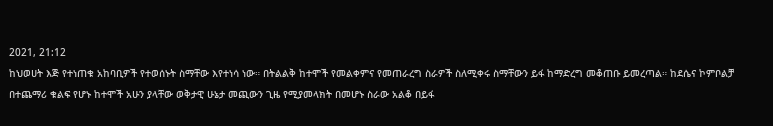2021, 21:12
ከህወሀት እጅ የተነጠቁ አከባቢዎች የተወሰኑት ስማቸው እየተነሳ ነው። በትልልቅ ከተሞች የመልቀምና የመጠራረግ ስራዎች ስለሚቀሩ ስማቸውን ይፋ ከማድረግ መቆጠቡ ይመረጣል። ከደሴና ኮምቦልቻ በተጨማሪ ቁልፍ የሆኑ ከተሞች አሁን ያላቸው ወቅታዊ ሁኔታ መጪውን ጊዜ የሚያመላክት በመሆኑ ስራው አልቆ በይፋ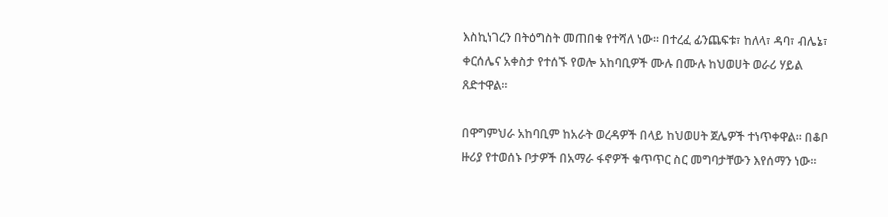እስኪነገረን በትዕግስት መጠበቁ የተሻለ ነው። በተረፈ ፊንጨፍቱ፣ ከለላ፣ ዳባ፣ ብሌኔ፣ ቀርሰሌና አቀስታ የተሰኙ የወሎ አከባቢዎች ሙሉ በሙሉ ከህወሀት ወራሪ ሃይል ጸድተዋል።

በዋግምህራ አከባቢም ከአራት ወረዳዎች በላይ ከህወሀት ጀሌዎች ተነጥቀዋል። በቆቦ ዙሪያ የተወሰኑ ቦታዎች በአማራ ፋኖዎች ቁጥጥር ስር መግባታቸውን እየሰማን ነው።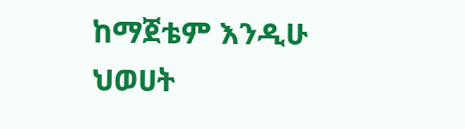ከማጀቴም እንዲሁ ህወሀት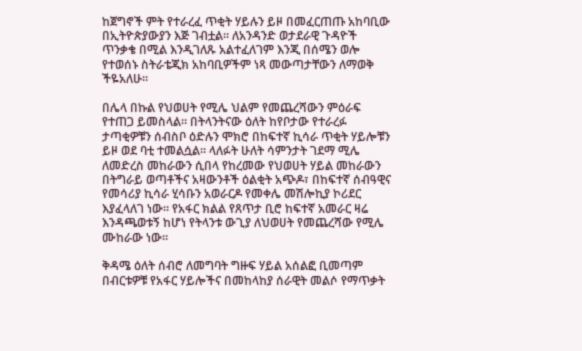ከጀግኖች ምት የተራረፈ ጥቂት ሃይሉን ይዞ በመፈርጠጡ አከባቢው በኢትዮጵያውያን እጅ ገብቷል። ለአንዳንድ ወታደራዊ ጉዳዮች ጥንቃቄ በሚል እንዲገለጹ አልተፈለገም እንጂ በሰሜን ወሎ የተወሰኑ ስትራቴጂክ አከባቢዎችም ነጻ መውጣታቸውን ለማወቅ ችዬአለሁ።

በሌላ በኩል የህወሀት የሚሌ ህልም የመጨረሻውን ምዕራፍ የተጠጋ ይመስላል። በትላንትናው ዕለት ከየቦታው የተራረፉ ታጣቂዎቹን ሰብስቦ ዕድሉን ሞክሮ በከፍተኛ ኪሳራ ጥቂት ሃይሎቹን ይዞ ወደ ባቲ ተመልሷል። ላለፉት ሁለት ሳምንታት ገደማ ሚሌ ለመድረስ መከራውን ሲበላ የከረመው የህወሀት ሃይል መከራውን በትግራይ ወጣቶችና አዛውንቶች ዕልቂት አጭዶ፣ በከፍተኛ ሰብዓዊና የመሳሪያ ኪሳራ ሂሳቡን አወራርዶ የመቀሌ መሽሎኪያ ኮሪደር እያፈላለገ ነው። የአፋር ክልል የጸጥታ ቢሮ ከፍተኛ አመራር ዛሬ እንዳጫወቱኝ ከሆነ የትላንቱ ውጊያ ለህወሀት የመጨረሻው የሚሌ ሙከራው ነው።

ቅዳሜ ዕለት ሰብሮ ለመግባት ግዙፍ ሃይል አሰልፎ ቢመጣም በብርቱዎቹ የአፋር ሃይሎችና በመከላከያ ሰራዊት መልሶ የማጥቃት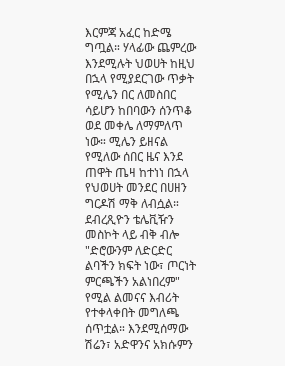እርምጃ አፈር ከድሜ ግጧል። ሃላፊው ጨምረው እንደሚሉት ህወሀት ከዚህ በኋላ የሚያደርገው ጥቃት የሚሌን በር ለመስበር ሳይሆን ከበባውን ሰንጥቆ ወደ መቀሌ ለማምለጥ ነው። ሚሌን ይዘናል የሚለው ሰበር ዜና እንደ ጠዋት ጤዛ ከተነነ በኋላ የህወሀት መንደር በሀዘን ግርዶሽ ማቅ ለብሷል። ደብረጺዮን ቴሌቪዥን መስኮት ላይ ብቅ ብሎ "ድሮውንም ለድርድር ልባችን ክፍት ነው፣ ጦርነት ምርጫችን አልነበረም" የሚል ልመናና እብሪት የተቀላቀበት መግለጫ ሰጥቷል። እንደሚሰማው ሽሬን፣ አድዋንና አክሱምን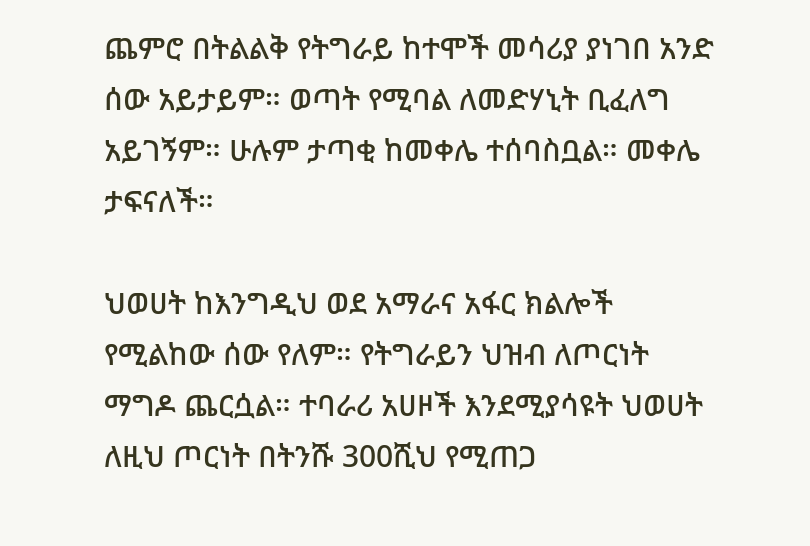ጨምሮ በትልልቅ የትግራይ ከተሞች መሳሪያ ያነገበ አንድ ሰው አይታይም። ወጣት የሚባል ለመድሃኒት ቢፈለግ አይገኝም። ሁሉም ታጣቂ ከመቀሌ ተሰባስቧል። መቀሌ ታፍናለች።

ህወሀት ከእንግዲህ ወደ አማራና አፋር ክልሎች የሚልከው ሰው የለም። የትግራይን ህዝብ ለጦርነት ማግዶ ጨርሷል። ተባራሪ አሀዞች እንደሚያሳዩት ህወሀት ለዚህ ጦርነት በትንሹ 300ሺህ የሚጠጋ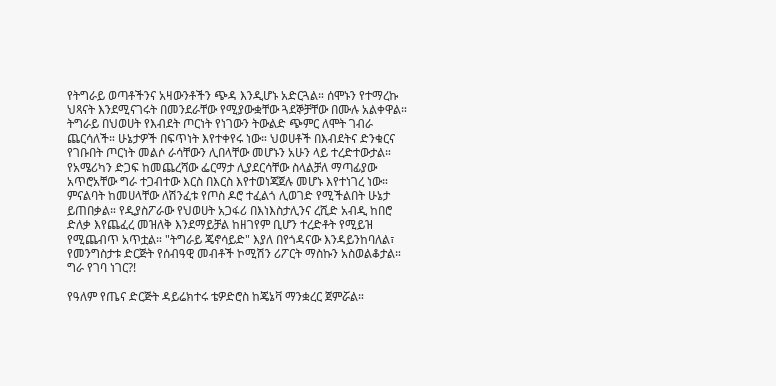የትግራይ ወጣቶችንና አዛውንቶችን ጭዳ እንዲሆኑ አድርጓል። ሰሞኑን የተማረኩ ህጻናት እንደሚናገሩት በመንደራቸው የሚያውቋቸው ጓደኞቻቸው በሙሉ አልቀዋል። ትግራይ በህወሀት የእብደት ጦርነት የነገውን ትውልድ ጭምር ለሞት ገብራ ጨርሳለች። ሁኔታዎች በፍጥነት እየተቀየሩ ነው። ህወሀቶች በእብደትና ድንቁርና የገቡበት ጦርነት መልሶ ራሳቸውን ሊበላቸው መሆኑን አሁን ላይ ተረድተውታል። የአሜሪካን ድጋፍ ከመጨረሻው ፌርማታ ሊያደርሳቸው ስላልቻለ ማጣፊያው አጥሮአቸው ግራ ተጋብተው እርስ በእርስ እየተወነጃጀሉ መሆኑ እየተነገረ ነው። ምናልባት ከመሀላቸው ለሽንፈቱ የጦስ ዶሮ ተፈልጎ ሊወገድ የሚችልበት ሁኔታ ይጠበቃል። የዲያስፖራው የህወሀት አጋፋሪ በእነእስታሊንና ረሺድ አብዲ ከበሮ ድለቃ እየጨፈረ መዝለቅ እንደማይቻል ከዘገየም ቢሆን ተረድቶት የሚይዝ የሚጨብጥ አጥቷል። "ትግራይ ጄኖሳይድ" እያለ በየጎዳናው እንዳይንከባለል፣ የመንግስታቱ ድርጅት የሰብዓዊ መብቶች ኮሚሽን ሪፖርት ማስኩን አስወልቆታል። ግራ የገባ ነገር?!

የዓለም የጤና ድርጅት ዳይሬክተሩ ቴዎድሮስ ከጄኔቫ ማንቋረር ጀምሯል።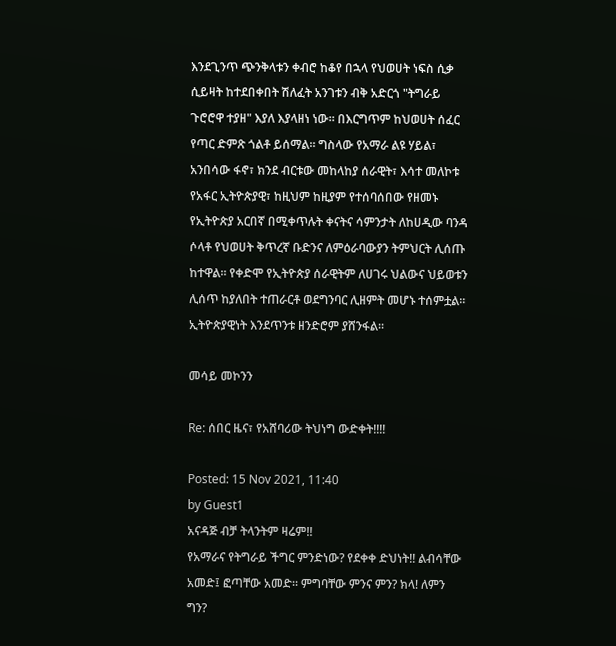እንደጊንጥ ጭንቅላቱን ቀብሮ ከቆየ በኋላ የህወሀት ነፍስ ሲቃ ሲይዛት ከተደበቀበት ሽለፈት አንገቱን ብቅ አድርጎ "ትግራይ ጉሮሮዋ ተያዘ" እያለ እያላዘነ ነው። በእርግጥም ከህወሀት ሰፈር የጣር ድምጽ ጎልቶ ይሰማል። ግስላው የአማራ ልዩ ሃይል፣ አንበሳው ፋኖ፣ ክንደ ብርቱው መከላከያ ሰራዊት፣ እሳተ መለኮቱ የአፋር ኢትዮጵያዊ፣ ከዚህም ከዚያም የተሰባሰበው የዘመኑ የኢትዮጵያ አርበኛ በሚቀጥሉት ቀናትና ሳምንታት ለከሀዲው ባንዳ ሶላቶ የህወሀት ቅጥረኛ ቡድንና ለምዕራባውያን ትምህርት ሊሰጡ ከተዋል። የቀድሞ የኢትዮጵያ ሰራዊትም ለሀገሩ ህልውና ህይወቱን ሊሰጥ ከያለበት ተጠራርቶ ወደግንባር ሊዘምት መሆኑ ተሰምቷል። ኢትዮጵያዊነት እንደጥንቱ ዘንድሮም ያሸንፋል።

መሳይ መኮንን

Re: ሰበር ዜና፣ የአሸባሪው ትህነግ ውድቀት!!!!

Posted: 15 Nov 2021, 11:40
by Guest1
አናዳጅ ብቻ ትላንትም ዛሬም!!
የአማራና የትግራይ ችግር ምንድነው? የደቀቀ ድህነት!! ልብሳቸው አመድ፤ ፎጣቸው አመድ። ምግባቸው ምንና ምን? ክላ! ለምን ግን?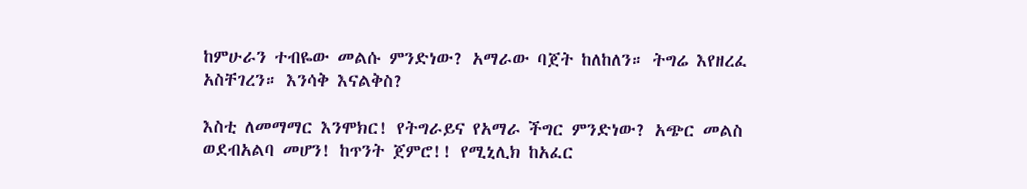ከምሁራን ተብዬው መልሱ ምንድነው? አማራው ባጀት ከለከለን። ትግሬ እየዘረፈ አስቸገረን። እንሳቅ እናልቅስ?

እስቲ ለመማማር እንሞክር! የትግራይና የአማራ ችግር ምንድነው? አጭር መልስ ወደብአልባ መሆን! ከጥንት ጀምሮ!! የሚኒሊክ ከአፈር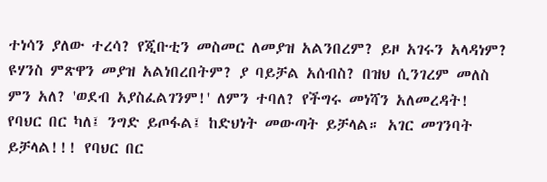ተነሳን ያለው ተረሳ? የጂቡቲን መስመር ለመያዝ አልንበረም? ይዞ አገሩን አላዳነም? ዩሃንስ ምጽዋን መያዝ አልነበረበትም? ያ ባይቻል አሰብስ? በዝህ ሲንገረም መለስ ምን አለ? 'ወደብ አያስፈልገንም!' ለምን ተባለ? የችግሩ መነሻን አለመረዳት! የባህር በር ካለ፤ ንግድ ይጦፋል፤ ከድህነት መውጣት ይቻላል። አገር መገንባት ይቻላል!!! የባህር በር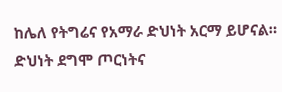ከሌለ የትግሬና የአማራ ድህነት አርማ ይሆናል። ድህነት ደግሞ ጦርነትና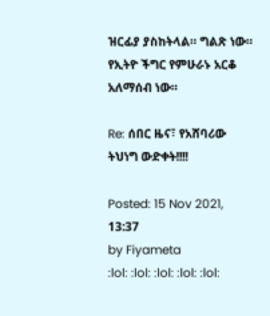ዝርፊያ ያስከትላል። ግልጽ ነው። የኢትዮ ችግር የምሁራኑ አርቆ አለማሰብ ነው።

Re: ሰበር ዜና፣ የአሸባሪው ትህነግ ውድቀት!!!!

Posted: 15 Nov 2021, 13:37
by Fiyameta
:lol: :lol: :lol: :lol: :lol: